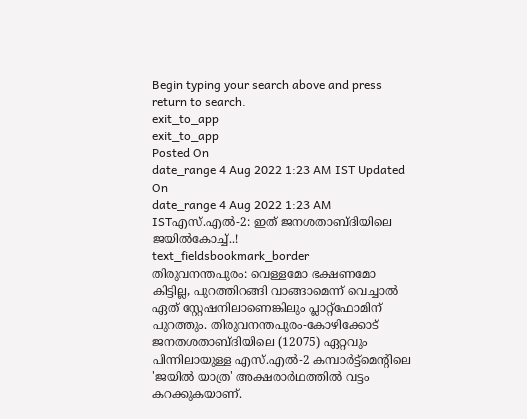Begin typing your search above and press return to search.
exit_to_app
exit_to_app
Posted On
date_range 4 Aug 2022 1:23 AM IST Updated On
date_range 4 Aug 2022 1:23 AM ISTഎസ്.എൽ-2: ഇത് ജനശതാബ്ദിയിലെ ജയിൽകോച്ച്..!
text_fieldsbookmark_border
തിരുവനന്തപുരം: വെള്ളമോ ഭക്ഷണമോ കിട്ടില്ല, പുറത്തിറങ്ങി വാങ്ങാമെന്ന് വെച്ചാൽ ഏത് സ്റ്റേഷനിലാണെങ്കിലും പ്ലാറ്റ്ഫോമിന് പുറത്തും. തിരുവനന്തപുരം-കോഴിക്കോട് ജനതശതാബ്ദിയിലെ (12075) ഏറ്റവും പിന്നിലായുള്ള എസ്.എൽ-2 കമ്പാർട്ട്മെന്റിലെ 'ജയിൽ യാത്ര' അക്ഷരാർഥത്തിൽ വട്ടം കറക്കുകയാണ്.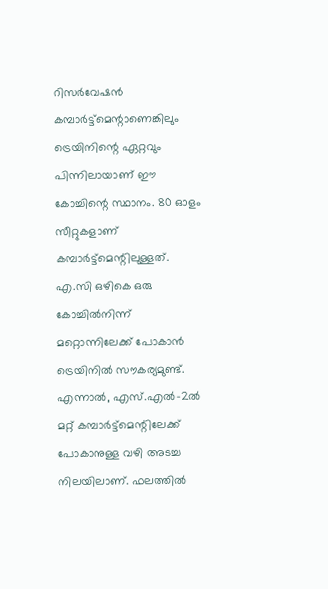റിസർവേഷൻ കമ്പാർട്ട്മെന്റാണെങ്കിലും ട്രെയിനിന്റെ ഏറ്റവും പിന്നിലായാണ് ഈ കോച്ചിന്റെ സ്ഥാനം. 80 ഓളം സീറ്റുകളാണ് കമ്പാർട്ട്മെന്റിലുള്ളത്. എ.സി ഒഴികെ ഒരു കോച്ചിൽനിന്ന് മറ്റൊന്നിലേക്ക് പോകാൻ ട്രെയിനിൽ സൗകര്യമുണ്ട്. എന്നാൽ, എസ്.എൽ-2ൽ മറ്റ് കമ്പാർട്ട്മെന്റിലേക്ക് പോകാനുള്ള വഴി അടച്ച നിലയിലാണ്. ഫലത്തിൽ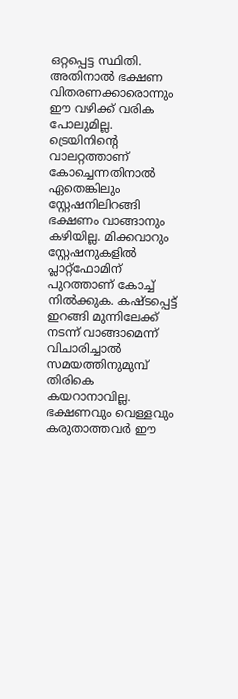ഒറ്റപ്പെട്ട സ്ഥിതി. അതിനാൽ ഭക്ഷണ വിതരണക്കാരൊന്നും ഈ വഴിക്ക് വരിക പോലുമില്ല. ട്രെയിനിന്റെ വാലറ്റത്താണ് കോച്ചെന്നതിനാൽ ഏതെങ്കിലും സ്റ്റേഷനിലിറങ്ങി ഭക്ഷണം വാങ്ങാനും കഴിയില്ല. മിക്കവാറും സ്റ്റേഷനുകളിൽ പ്ലാറ്റ്ഫോമിന് പുറത്താണ് കോച്ച് നിൽക്കുക. കഷ്ടപ്പെട്ട് ഇറങ്ങി മുന്നിലേക്ക് നടന്ന് വാങ്ങാമെന്ന് വിചാരിച്ചാൽ സമയത്തിനുമുമ്പ് തിരികെ കയറാനാവില്ല. ഭക്ഷണവും വെള്ളവും കരുതാത്തവർ ഈ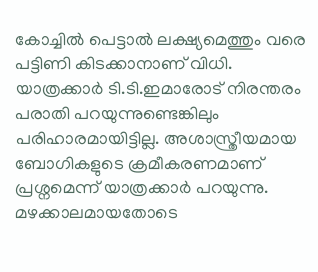കോച്ചിൽ പെട്ടാൽ ലക്ഷ്യമെത്തും വരെ പട്ടിണി കിടക്കാനാണ് വിധി. യാത്രക്കാർ ടി.ടി.ഇമാരോട് നിരന്തരം പരാതി പറയുന്നുണ്ടെങ്കിലും പരിഹാരമായിട്ടില്ല. അശാസ്ത്രീയമായ ബോഗികളുടെ ക്രമീകരണമാണ് പ്രശ്നമെന്ന് യാത്രക്കാർ പറയുന്നു. മഴക്കാലമായതോടെ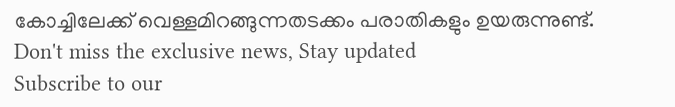കോച്ചിലേക്ക് വെള്ളമിറങ്ങുന്നതടക്കം പരാതികളും ഉയരുന്നുണ്ട്.
Don't miss the exclusive news, Stay updated
Subscribe to our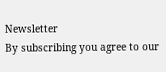Newsletter
By subscribing you agree to our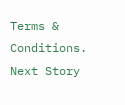Terms & Conditions.
Next Story